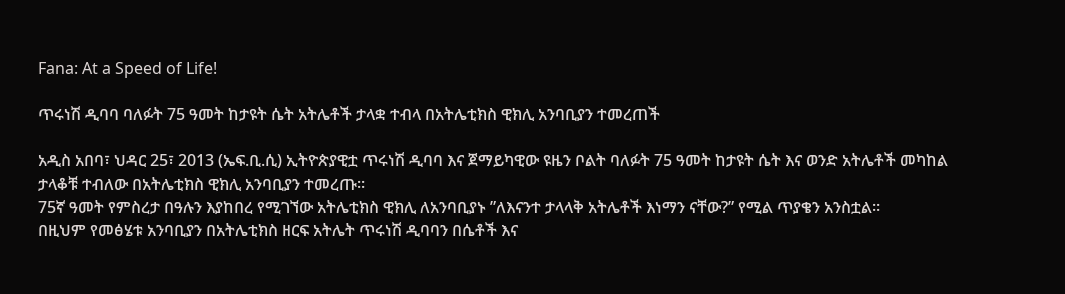Fana: At a Speed of Life!

ጥሩነሽ ዲባባ ባለፉት 75 ዓመት ከታዩት ሴት አትሌቶች ታላቋ ተብላ በአትሌቲክስ ዊክሊ አንባቢያን ተመረጠች

አዲስ አበባ፣ ህዳር 25፣ 2013 (ኤፍ.ቢ.ሲ) ኢትዮጵያዊቷ ጥሩነሽ ዲባባ እና ጀማይካዊው ዩዜን ቦልት ባለፉት 75 ዓመት ከታዩት ሴት እና ወንድ አትሌቶች መካከል ታላቆቹ ተብለው በአትሌቲክስ ዊክሊ አንባቢያን ተመረጡ።
75ኛ ዓመት የምስረታ በዓሉን እያከበረ የሚገኘው አትሌቲክስ ዊክሊ ለአንባቢያኑ ”ለእናንተ ታላላቅ አትሌቶች እነማን ናቸው?” የሚል ጥያቄን አንስቷል።
በዚህም የመፅሄቱ አንባቢያን በአትሌቲክስ ዘርፍ አትሌት ጥሩነሽ ዲባባን በሴቶች እና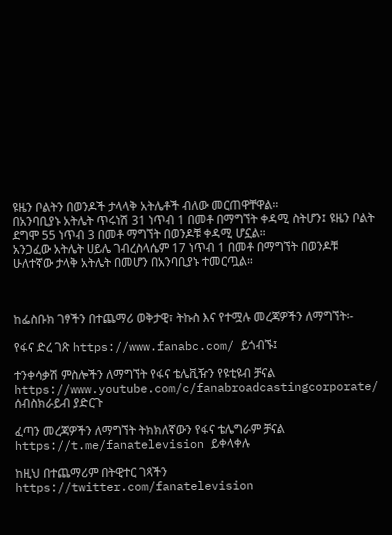ዩዜን ቦልትን በወንዶች ታላላቅ አትሌቶች ብለው መርጠዋቸዋል።
በአንባቢያኑ አትሌት ጥሩነሽ 31 ነጥብ 1 በመቶ በማግኘት ቀዳሚ ስትሆን፤ ዩዜን ቦልት ደግሞ 55 ነጥብ 3 በመቶ ማግኘት በወንዶቹ ቀዳሚ ሆኗል።
አንጋፈው አትሌት ሀይሌ ገብረስላሴም 17 ነጥብ 1 በመቶ በማግኘት በወንዶቹ ሁለተኛው ታላቅ አትሌት በመሆን በአንባቢያኑ ተመርጧል።



ከፌስቡክ ገፃችን በተጨማሪ ወቅታዊ፣ ትኩስ እና የተሟሉ መረጃዎችን ለማግኘት፡-

የፋና ድረ ገጽ https://www.fanabc.com/ ይጎብኙ፤

ተንቀሳቃሽ ምስሎችን ለማግኘት የፋና ቴሌቪዥን የዩቲዩብ ቻናል https://www.youtube.com/c/fanabroadcastingcorporate/ ሰብስክራይብ ያድርጉ

ፈጣን መረጃዎችን ለማግኘት ትክክለኛውን የፋና ቴሌግራም ቻናል https://t.me/fanatelevision ይቀላቀሉ

ከዚህ በተጨማሪም በትዊተር ገጻችን https://twitter.com/fanatelevision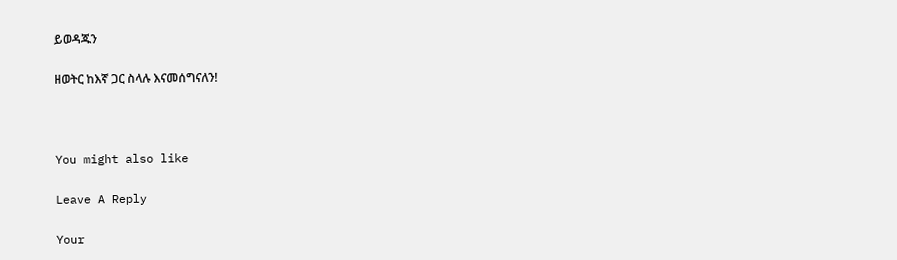ይወዳጁን

ዘወትር ከእኛ ጋር ስላሉ እናመሰግናለን!



You might also like

Leave A Reply

Your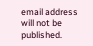email address will not be published.